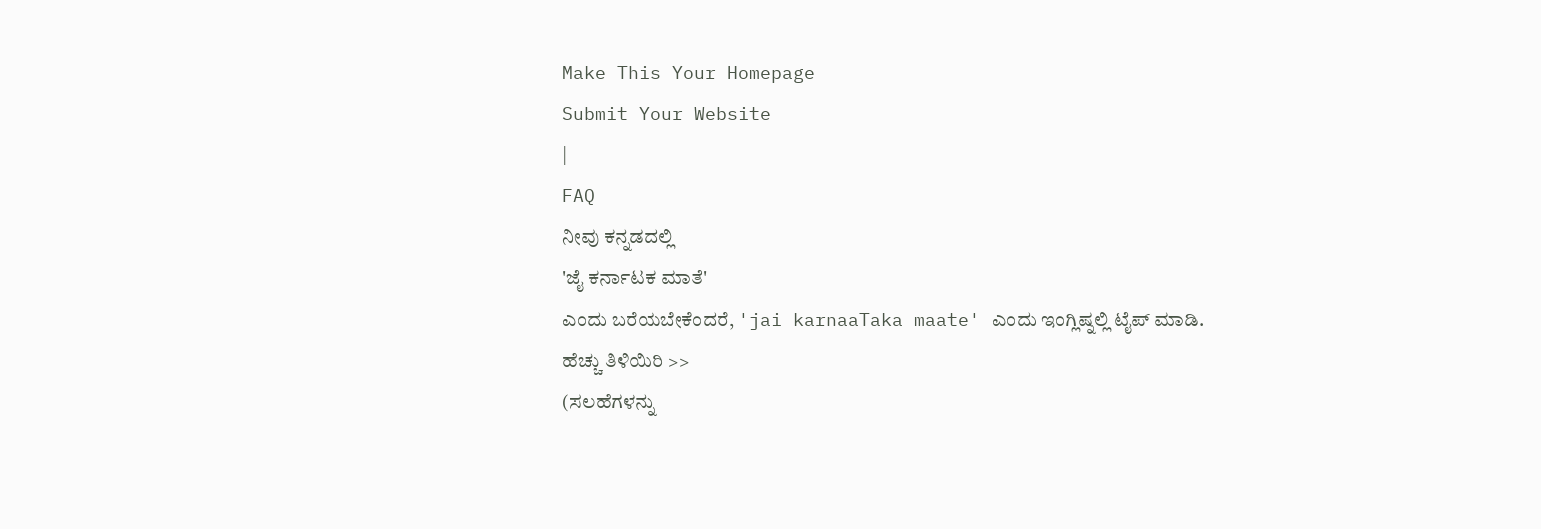Make This Your Homepage
Submit Your Website
|
FAQ
ನೀವು ಕನ್ನಡದಲ್ಲಿ
'ಜೈ ಕರ್ನಾಟಕ ಮಾತೆ'
ಎಂದು ಬರೆಯಬೇಕೆಂದರೆ, 'jai karnaaTaka maate' ಎಂದು ಇಂಗ್ಲಿಷ್ನಲ್ಲಿ ಟೈಪ್ ಮಾಡಿ.
ಹೆಚ್ಚು ತಿಳಿಯಿರಿ >>
(ಸಲಹೆಗಳನ್ನು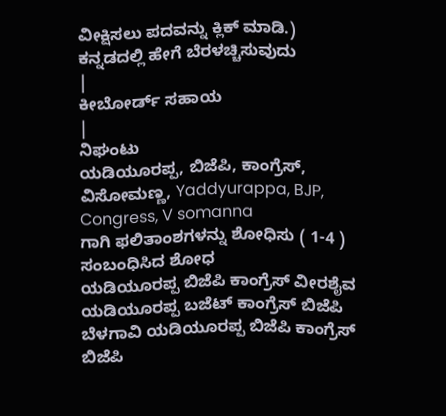ವೀಕ್ಷಿಸಲು ಪದವನ್ನು ಕ್ಲಿಕ್ ಮಾಡಿ.)
ಕನ್ನಡದಲ್ಲಿ ಹೇಗೆ ಬೆರಳಚ್ಚಿಸುವುದು
|
ಕೀಬೋರ್ಡ್ ಸಹಾಯ
|
ನಿಘಂಟು
ಯಡಿಯೂರಪ್ಪ, ಬಿಜೆಪಿ, ಕಾಂಗ್ರೆಸ್, ವಿಸೋಮಣ್ಣ, Yaddyurappa, BJP, Congress, V somanna
ಗಾಗಿ ಫಲಿತಾಂಶಗಳನ್ನು ಶೋಧಿಸು ( 1-4 )
ಸಂಬಂಧಿಸಿದ ಶೋಧ
ಯಡಿಯೂರಪ್ಪ ಬಿಜೆಪಿ ಕಾಂಗ್ರೆಸ್ ವೀರಶೈವ
ಯಡಿಯೂರಪ್ಪ ಬಜೆಟ್ ಕಾಂಗ್ರೆಸ್ ಬಿಜೆಪಿ
ಬೆಳಗಾವಿ ಯಡಿಯೂರಪ್ಪ ಬಿಜೆಪಿ ಕಾಂಗ್ರೆಸ್
ಬಿಜೆಪಿ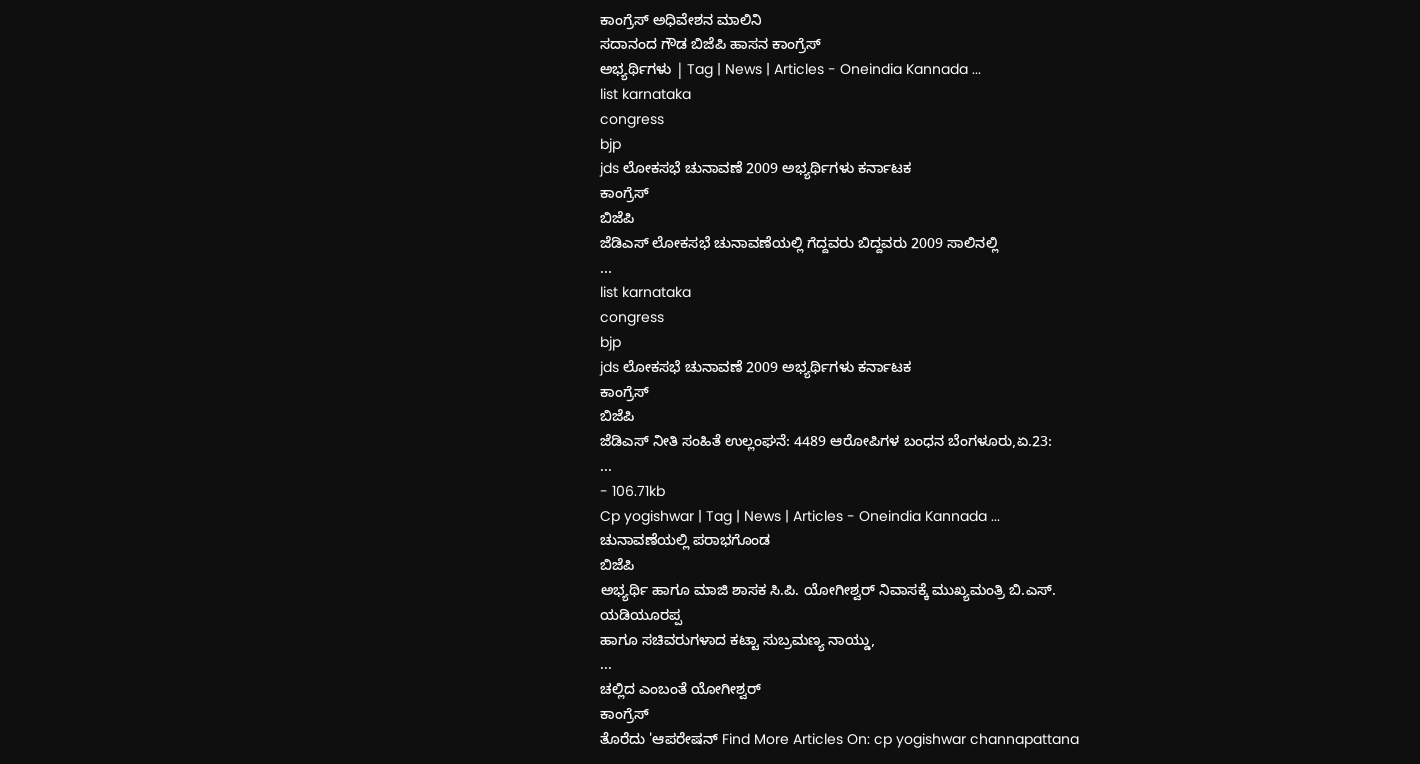ಕಾಂಗ್ರೆಸ್ ಅಧಿವೇಶನ ಮಾಲಿನಿ
ಸದಾನಂದ ಗೌಡ ಬಿಜೆಪಿ ಹಾಸನ ಕಾಂಗ್ರೆಸ್
ಅಭ್ಯರ್ಥಿಗಳು | Tag | News | Articles - Oneindia Kannada ...
list karnataka
congress
bjp
jds ಲೋಕಸಭೆ ಚುನಾವಣೆ 2009 ಅಭ್ಯರ್ಥಿಗಳು ಕರ್ನಾಟಕ
ಕಾಂಗ್ರೆಸ್
ಬಿಜೆಪಿ
ಜೆಡಿಎಸ್ ಲೋಕಸಭೆ ಚುನಾವಣೆಯಲ್ಲಿ ಗೆದ್ದವರು ಬಿದ್ದವರು 2009 ಸಾಲಿನಲ್ಲಿ
...
list karnataka
congress
bjp
jds ಲೋಕಸಭೆ ಚುನಾವಣೆ 2009 ಅಭ್ಯರ್ಥಿಗಳು ಕರ್ನಾಟಕ
ಕಾಂಗ್ರೆಸ್
ಬಿಜೆಪಿ
ಜೆಡಿಎಸ್ ನೀತಿ ಸಂಹಿತೆ ಉಲ್ಲಂಘನೆ: 4489 ಆರೋಪಿಗಳ ಬಂಧನ ಬೆಂಗಳೂರು,ಏ.23:
...
- 106.71kb
Cp yogishwar | Tag | News | Articles - Oneindia Kannada ...
ಚುನಾವಣೆಯಲ್ಲಿ ಪರಾಭಗೊಂಡ
ಬಿಜೆಪಿ
ಅಭ್ಯರ್ಥಿ ಹಾಗೂ ಮಾಜಿ ಶಾಸಕ ಸಿ.ಪಿ. ಯೋಗೀಶ್ವರ್ ನಿವಾಸಕ್ಕೆ ಮುಖ್ಯಮಂತ್ರಿ ಬಿ.ಎಸ್.
ಯಡಿಯೂರಪ್ಪ
ಹಾಗೂ ಸಚಿವರುಗಳಾದ ಕಟ್ಟಾ ಸುಬ್ರಮಣ್ಯ ನಾಯ್ಡು,
...
ಚಲ್ಲಿದ ಎಂಬಂತೆ ಯೋಗೀಶ್ವರ್
ಕಾಂಗ್ರೆಸ್
ತೊರೆದು 'ಆಪರೇಷನ್ Find More Articles On: cp yogishwar channapattana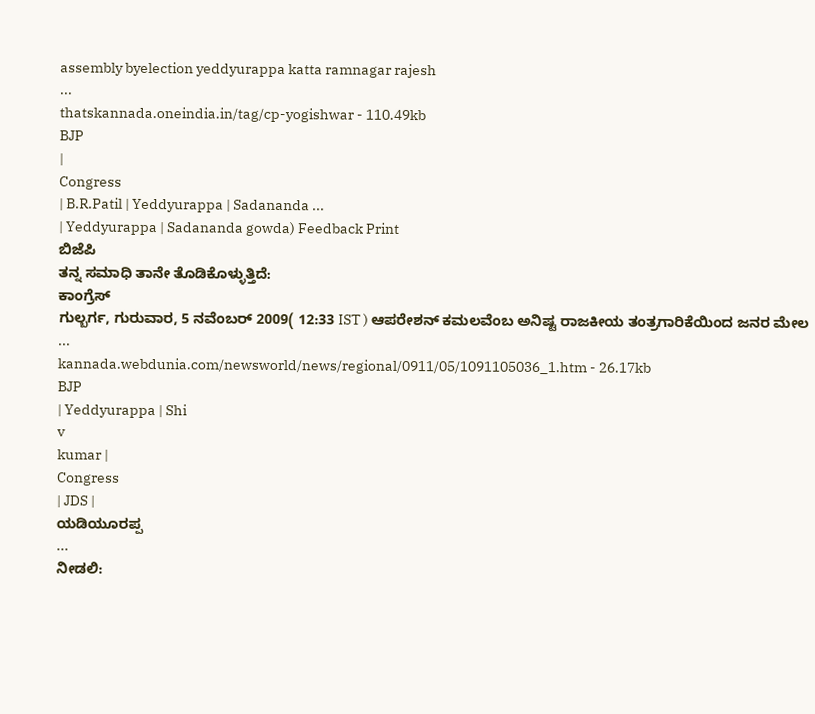assembly byelection yeddyurappa katta ramnagar rajesh
...
thatskannada.oneindia.in/tag/cp-yogishwar - 110.49kb
BJP
|
Congress
| B.R.Patil | Yeddyurappa | Sadananda ...
| Yeddyurappa | Sadananda gowda) Feedback Print
ಬಿಜೆಪಿ
ತನ್ನ ಸಮಾಧಿ ತಾನೇ ತೊಡಿಕೊಳ್ಳುತ್ತಿದೆ:
ಕಾಂಗ್ರೆಸ್
ಗುಲ್ಬರ್ಗ, ಗುರುವಾರ, 5 ನವೆಂಬರ್ 2009( 12:33 IST ) ಆಪರೇಶನ್ ಕಮಲವೆಂಬ ಅನಿಷ್ಟ ರಾಜಕೀಯ ತಂತ್ರಗಾರಿಕೆಯಿಂದ ಜನರ ಮೇಲ
...
kannada.webdunia.com/newsworld/news/regional/0911/05/1091105036_1.htm - 26.17kb
BJP
| Yeddyurappa | Shi
v
kumar |
Congress
| JDS |
ಯಡಿಯೂರಪ್ಪ
...
ನೀಡಲಿ: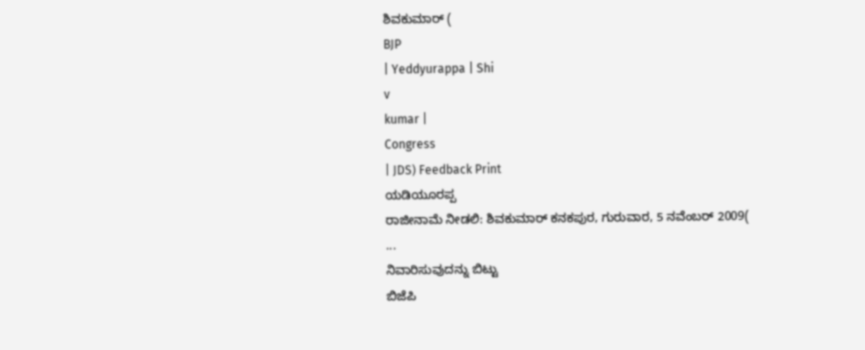ಶಿವಕುಮಾರ್ (
BJP
| Yeddyurappa | Shi
v
kumar |
Congress
| JDS) Feedback Print
ಯಡಿಯೂರಪ್ಪ
ರಾಜೀನಾಮೆ ನೀಡಲಿ: ಶಿವಕುಮಾರ್ ಕನಕಪುರ, ಗುರುವಾರ, 5 ನವೆಂಬರ್ 2009(
...
ನಿವಾರಿಸುವುದನ್ನು ಬಿಟ್ಟು
ಬಿಜೆಪಿ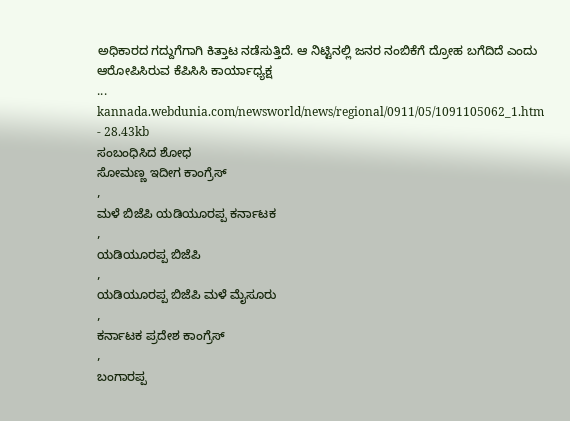ಅಧಿಕಾರದ ಗದ್ದುಗೆಗಾಗಿ ಕಿತ್ತಾಟ ನಡೆಸುತ್ತಿದೆ. ಆ ನಿಟ್ಟಿನಲ್ಲಿ ಜನರ ನಂಬಿಕೆಗೆ ದ್ರೋಹ ಬಗೆದಿದೆ ಎಂದು ಆರೋಪಿಸಿರುವ ಕೆಪಿಸಿಸಿ ಕಾರ್ಯಾಧ್ಯಕ್ಷ
...
kannada.webdunia.com/newsworld/news/regional/0911/05/1091105062_1.htm - 28.43kb
ಸಂಬಂಧಿಸಿದ ಶೋಧ
ಸೋಮಣ್ಣ ಇದೀಗ ಕಾಂಗ್ರೆಸ್
,
ಮಳೆ ಬಿಜೆಪಿ ಯಡಿಯೂರಪ್ಪ ಕರ್ನಾಟಕ
,
ಯಡಿಯೂರಪ್ಪ ಬಿಜೆಪಿ
,
ಯಡಿಯೂರಪ್ಪ ಬಿಜೆಪಿ ಮಳೆ ಮೈಸೂರು
,
ಕರ್ನಾಟಕ ಪ್ರದೇಶ ಕಾಂಗ್ರೆಸ್
,
ಬಂಗಾರಪ್ಪ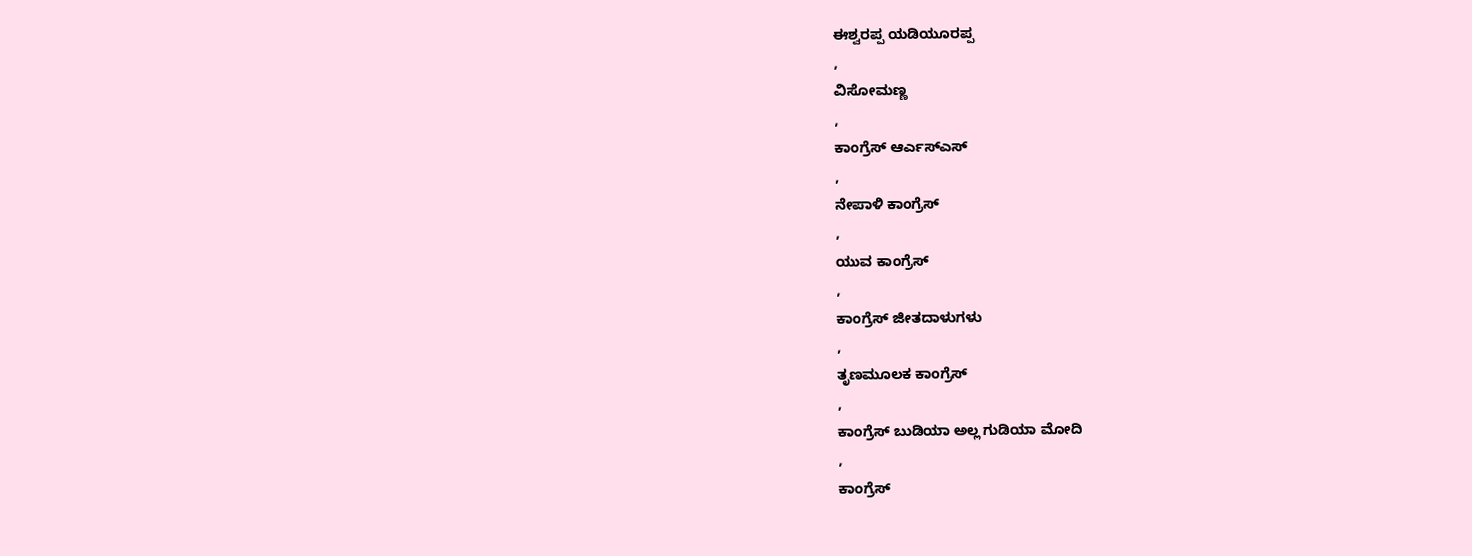ಈಶ್ವರಪ್ಪ ಯಡಿಯೂರಪ್ಪ
,
ವಿಸೋಮಣ್ಣ
,
ಕಾಂಗ್ರೆಸ್ ಆರ್ಎಸ್ಎಸ್
,
ನೇಪಾಳಿ ಕಾಂಗ್ರೆಸ್
,
ಯುವ ಕಾಂಗ್ರೆಸ್
,
ಕಾಂಗ್ರೆಸ್ ಜೀತದಾಳುಗಳು
,
ತೃಣಮೂಲಕ ಕಾಂಗ್ರೆಸ್
,
ಕಾಂಗ್ರೆಸ್ ಬುಡಿಯಾ ಅಲ್ಲ ಗುಡಿಯಾ ಮೋದಿ
,
ಕಾಂಗ್ರೆಸ್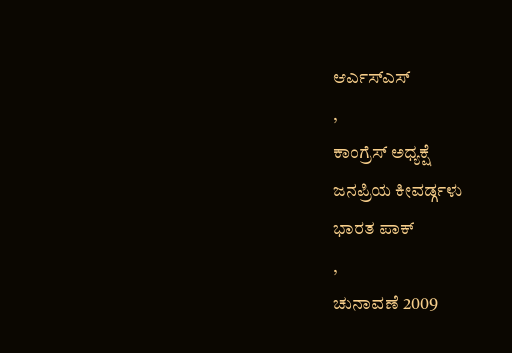ಆರ್ಎಸ್ಎಸ್
,
ಕಾಂಗ್ರೆಸ್ ಅಧ್ಯಕ್ಷೆ
ಜನಪ್ರಿಯ ಕೀವರ್ಡ್ಗಳು
ಭಾರತ ಪಾಕ್
,
ಚುನಾವಣೆ 2009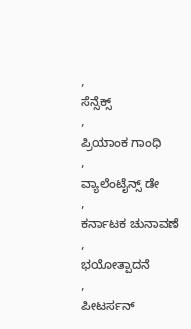,
ಸೆನ್ಸೆಕ್ಸ್
,
ಪ್ರಿಯಾಂಕ ಗಾಂಧಿ
,
ವ್ಯಾಲೆಂಟೈನ್ಸ್ ಡೇ
,
ಕರ್ನಾಟಕ ಚುನಾವಣೆ
,
ಭಯೋತ್ಪಾದನೆ
,
ಪೀಟರ್ಸನ್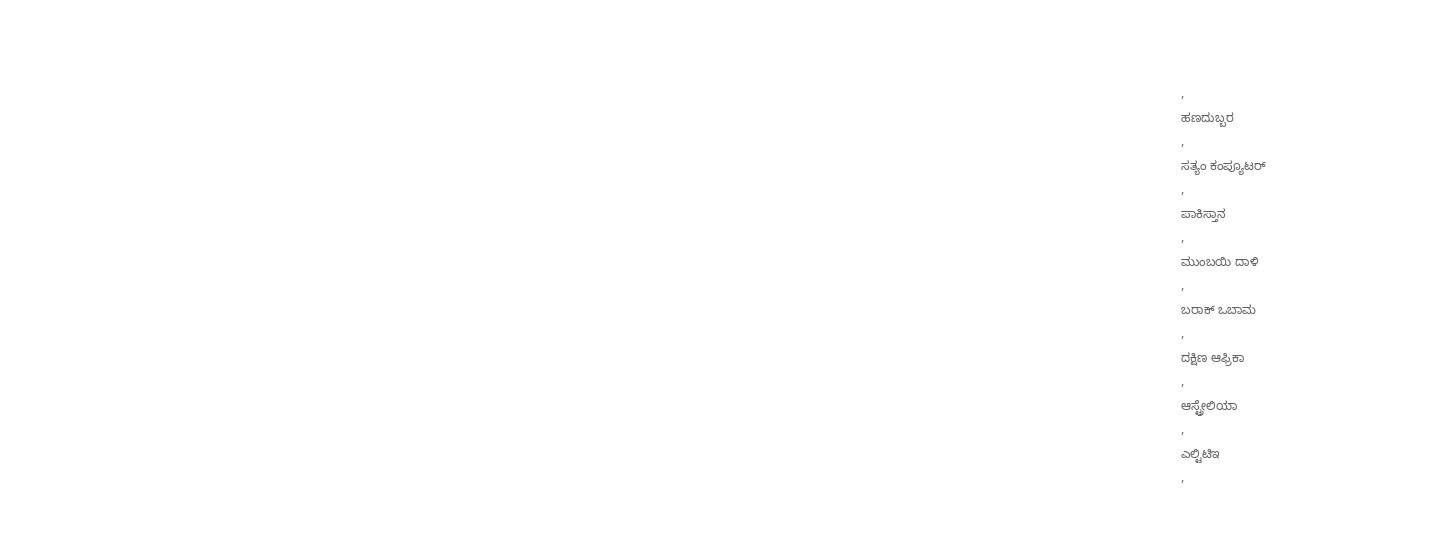,
ಹಣದುಬ್ಬರ
,
ಸತ್ಯಂ ಕಂಪ್ಯೂಟರ್
,
ಪಾಕಿಸ್ತಾನ
,
ಮುಂಬಯಿ ದಾಳಿ
,
ಬರಾಕ್ ಒಬಾಮ
,
ದಕ್ಷಿಣ ಆಫ್ರಿಕಾ
,
ಆಸ್ಟ್ರೇಲಿಯಾ
,
ಎಲ್ಟಿಟಿಇ
,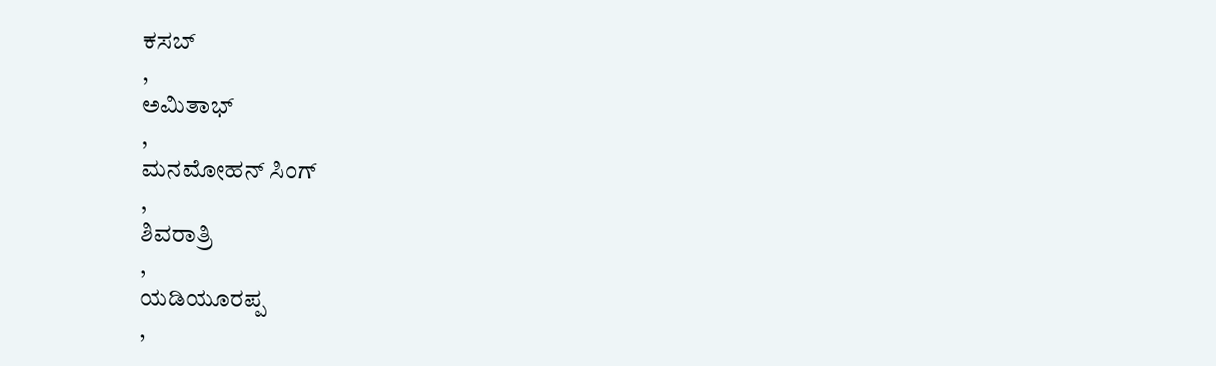ಕಸಬ್
,
ಅಮಿತಾಭ್
,
ಮನಮೋಹನ್ ಸಿಂಗ್
,
ಶಿವರಾತ್ರಿ
,
ಯಡಿಯೂರಪ್ಪ
,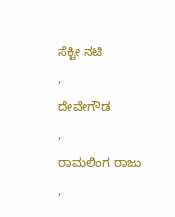ಸೆಕ್ಟೀ ನಟಿ
,
ದೇವೇಗೌಡ
,
ರಾಮಲಿಂಗ ರಾಜು
,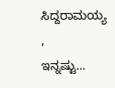ಸಿದ್ದರಾಮಯ್ಯ
,
ಇನ್ನಷ್ಟು...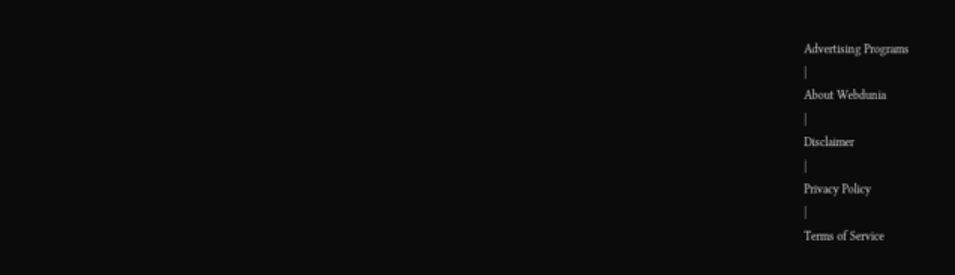Advertising Programs
|
About Webdunia
|
Disclaimer
|
Privacy Policy
|
Terms of Service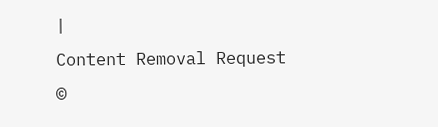|
Content Removal Request
©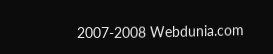2007-2008 Webdunia.com